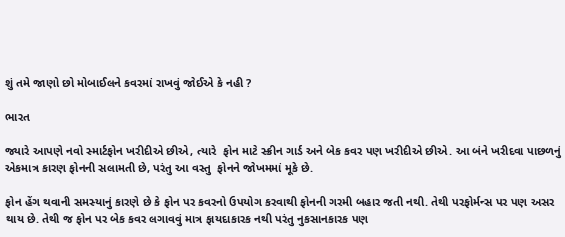શું તમે જાણો છો મોબાઈલને કવરમાં રાખવું જોઈએ કે નહી ?

ભારત

જ્યારે આપણે નવો સ્માર્ટફોન ખરીદીએ છીએ, ત્યારે  ફોન માટે સ્ક્રીન ગાર્ડ અને બેક કવર પણ ખરીદીએ છીએ. આ બંને ખરીદવા પાછળનું એકમાત્ર કારણ ફોનની સલામતી છે, પરંતુ આ વસ્તુ  ફોનને જોખમમાં મૂકે છે.

ફોન હેંગ થવાની સમસ્યાનું કારણે છે કે ફોન પર કવરનો ઉપયોગ કરવાથી ફોનની ગરમી બહાર જતી નથી. તેથી પરફોર્મન્સ પર પણ અસર થાય છે. તેથી જ ફોન પર બેક કવર લગાવવું માત્ર ફાયદાકારક નથી પરંતુ નુકસાનકારક પણ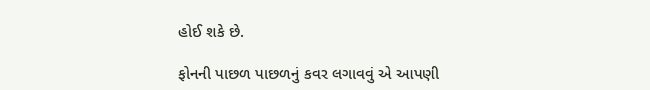હોઈ શકે છે.

ફોનની પાછળ પાછળનું કવર લગાવવું એ આપણી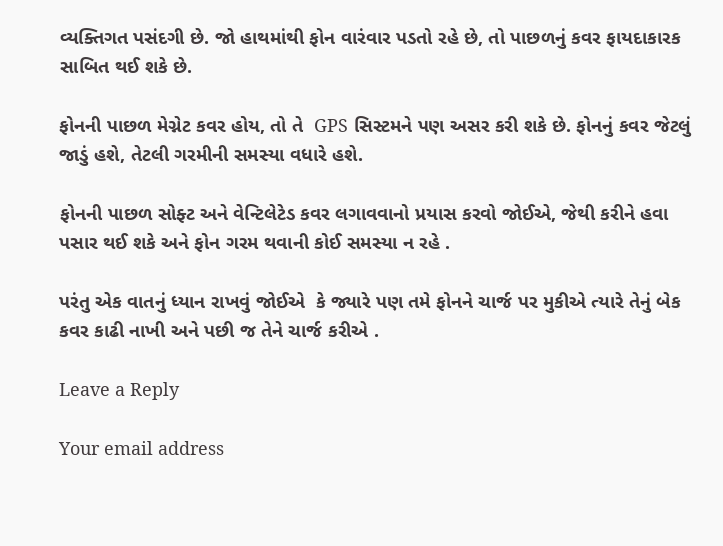વ્યક્તિગત પસંદગી છે. જો હાથમાંથી ફોન વારંવાર પડતો રહે છે, તો પાછળનું કવર ફાયદાકારક સાબિત થઈ શકે છે.

ફોનની પાછળ મેગ્નેટ કવર હોય, તો તે  GPS સિસ્ટમને પણ અસર કરી શકે છે. ફોનનું કવર જેટલું જાડું હશે, તેટલી ગરમીની સમસ્યા વધારે હશે.

ફોનની પાછળ સોફ્ટ અને વેન્ટિલેટેડ કવર લગાવવાનો પ્રયાસ કરવો જોઈએ, જેથી કરીને હવા પસાર થઈ શકે અને ફોન ગરમ થવાની કોઈ સમસ્યા ન રહે .

પરંતુ એક વાતનું ધ્યાન રાખવું જોઈએ  કે જ્યારે પણ તમે ફોનને ચાર્જ પર મુકીએ ત્યારે તેનું બેક કવર કાઢી નાખી અને પછી જ તેને ચાર્જ કરીએ .

Leave a Reply

Your email address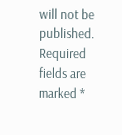will not be published. Required fields are marked *